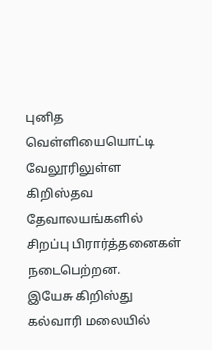புனித வெள்ளியையொட்டி வேலூரிலுள்ள கிறிஸ்தவ தேவாலயங்களில் சிறப்பு பிரார்த்தனைகள் நடைபெற்றன.
இயேசு கிறிஸ்து கல்வாரி மலையில்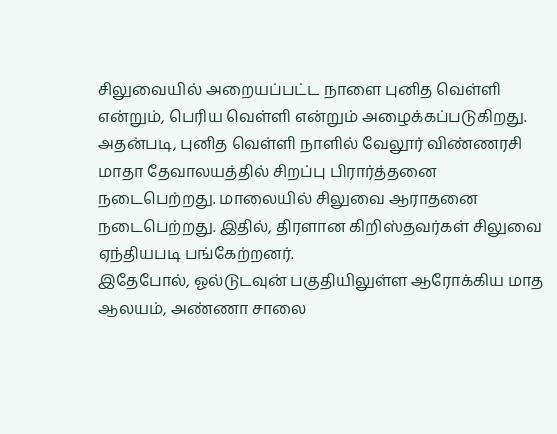சிலுவையில் அறையப்பட்ட நாளை புனித வெள்ளி என்றும், பெரிய வெள்ளி என்றும் அழைக்கப்படுகிறது. அதன்படி, புனித வெள்ளி நாளில் வேலூர் விண்ணரசி மாதா தேவாலயத்தில் சிறப்பு பிரார்த்தனை நடைபெற்றது. மாலையில் சிலுவை ஆராதனை நடைபெற்றது. இதில், திரளான கிறிஸ்தவர்கள் சிலுவை ஏந்தியபடி பங்கேற்றனர்.
இதேபோல், ஓல்டுடவுன் பகுதியிலுள்ள ஆரோக்கிய மாத ஆலயம், அண்ணா சாலை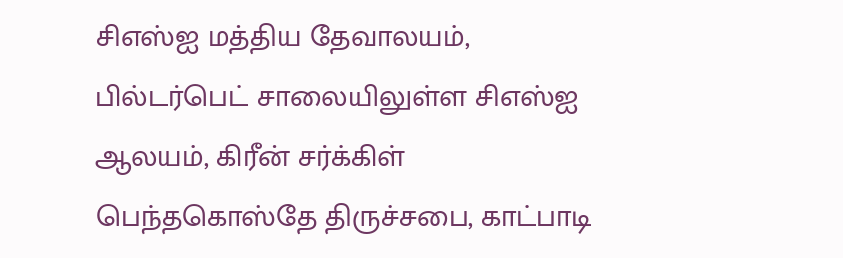சிஎஸ்ஐ மத்திய தேவாலயம், பில்டர்பெட் சாலையிலுள்ள சிஎஸ்ஐ ஆலயம், கிரீன் சர்க்கிள் பெந்தகொஸ்தே திருச்சபை, காட்பாடி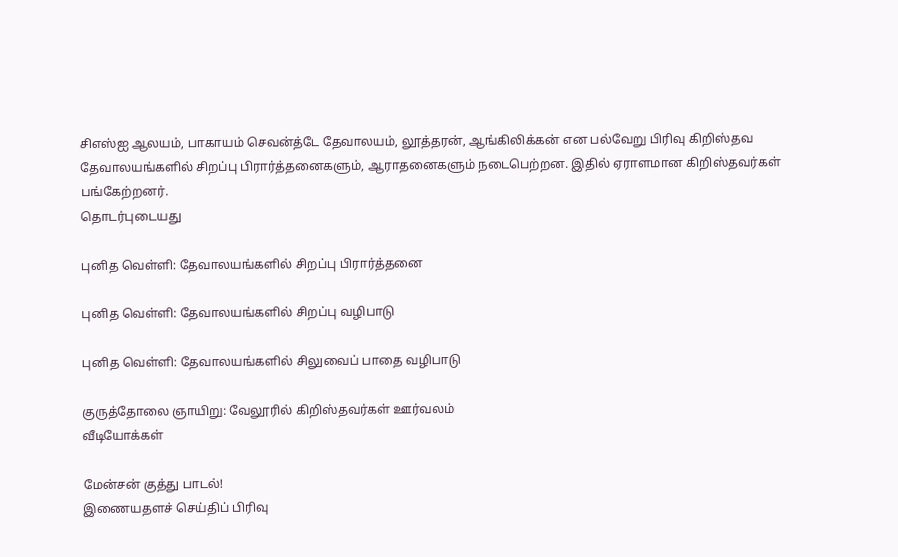சிஎஸ்ஐ ஆலயம், பாகாயம் செவன்த்டே தேவாலயம், லூத்தரன், ஆங்கிலிக்கன் என பல்வேறு பிரிவு கிறிஸ்தவ தேவாலயங்களில் சிறப்பு பிரார்த்தனைகளும், ஆராதனைகளும் நடைபெற்றன. இதில் ஏராளமான கிறிஸ்தவர்கள் பங்கேற்றனர்.
தொடர்புடையது

புனித வெள்ளி: தேவாலயங்களில் சிறப்பு பிரார்த்தனை

புனித வெள்ளி: தேவாலயங்களில் சிறப்பு வழிபாடு

புனித வெள்ளி: தேவாலயங்களில் சிலுவைப் பாதை வழிபாடு

குருத்தோலை ஞாயிறு: வேலூரில் கிறிஸ்தவர்கள் ஊர்வலம்
வீடியோக்கள்

மேன்சன் குத்து பாடல்!
இணையதளச் செய்திப் பிரிவு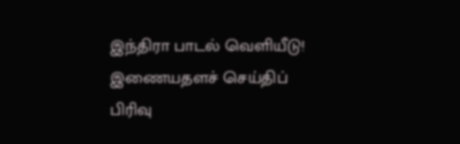இந்திரா பாடல் வெளியீடு!
இணையதளச் செய்திப் பிரிவு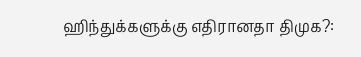ஹிந்துக்களுக்கு எதிரானதா திமுக?: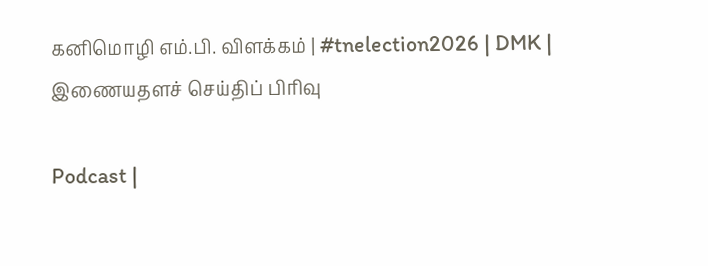கனிமொழி எம்.பி. விளக்கம் | #tnelection2026 | DMK |
இணையதளச் செய்திப் பிரிவு

Podcast |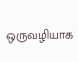ஒருவழியாக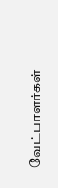வேட்பாளர்கள்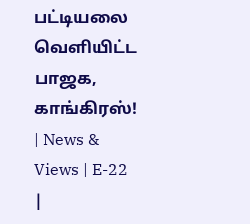பட்டியலை வெளியிட்ட பாஜக, காங்கிரஸ்! | News & Views | E-22 |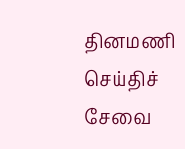தினமணி செய்திச் சேவை